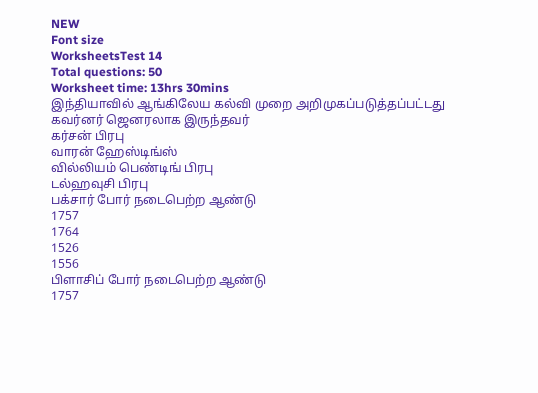NEW
Font size
WorksheetsTest 14
Total questions: 50
Worksheet time: 13hrs 30mins
இந்தியாவில் ஆங்கிலேய கல்வி முறை அறிமுகப்படுத்தப்பட்டது கவர்னர் ஜெனரலாக இருந்தவர்
கர்சன் பிரபு
வாரன் ஹேஸ்டிங்ஸ்
வில்லியம் பெண்டிங் பிரபு
டல்ஹவுசி பிரபு
பக்சார் போர் நடைபெற்ற ஆண்டு
1757
1764
1526
1556
பிளாசிப் போர் நடைபெற்ற ஆண்டு
1757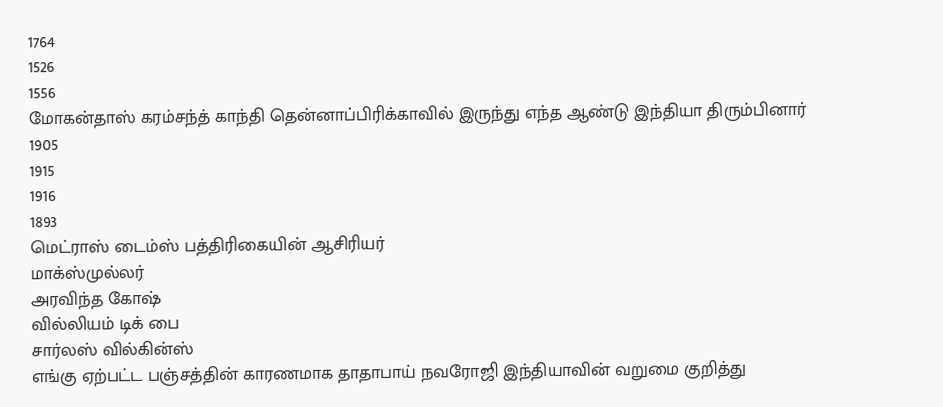1764
1526
1556
மோகன்தாஸ் கரம்சந்த் காந்தி தென்னாப்பிரிக்காவில் இருந்து எந்த ஆண்டு இந்தியா திரும்பினார்
1905
1915
1916
1893
மெட்ராஸ் டைம்ஸ் பத்திரிகையின் ஆசிரியர்
மாக்ஸ்முல்லர்
அரவிந்த கோஷ்
வில்லியம் டிக் பை
சார்லஸ் வில்கின்ஸ்
எங்கு ஏற்பட்ட பஞ்சத்தின் காரணமாக தாதாபாய் நவரோஜி இந்தியாவின் வறுமை குறித்து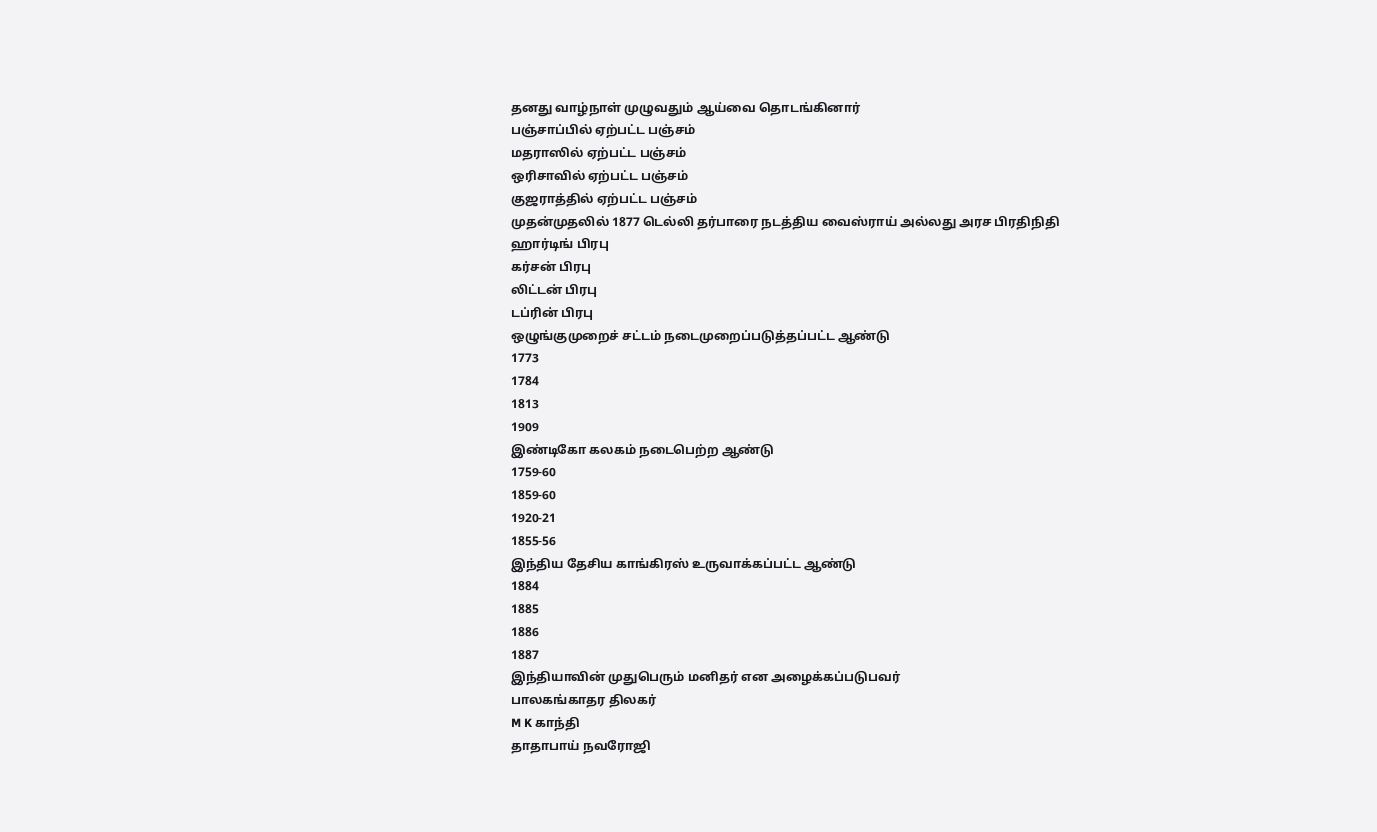தனது வாழ்நாள் முழுவதும் ஆய்வை தொடங்கினார்
பஞ்சாப்பில் ஏற்பட்ட பஞ்சம்
மதராஸில் ஏற்பட்ட பஞ்சம்
ஒரிசாவில் ஏற்பட்ட பஞ்சம்
குஜராத்தில் ஏற்பட்ட பஞ்சம்
முதன்முதலில் 1877 டெல்லி தர்பாரை நடத்திய வைஸ்ராய் அல்லது அரச பிரதிநிதி
ஹார்டிங் பிரபு
கர்சன் பிரபு
லிட்டன் பிரபு
டப்ரின் பிரபு
ஒழுங்குமுறைச் சட்டம் நடைமுறைப்படுத்தப்பட்ட ஆண்டு
1773
1784
1813
1909
இண்டிகோ கலகம் நடைபெற்ற ஆண்டு
1759-60
1859-60
1920-21
1855-56
இந்திய தேசிய காங்கிரஸ் உருவாக்கப்பட்ட ஆண்டு
1884
1885
1886
1887
இந்தியாவின் முதுபெரும் மனிதர் என அழைக்கப்படுபவர்
பாலகங்காதர திலகர்
M K காந்தி
தாதாபாய் நவரோஜி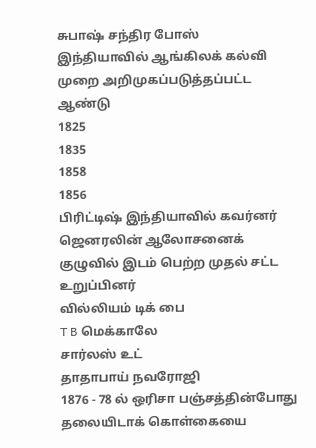சுபாஷ் சந்திர போஸ்
இந்தியாவில் ஆங்கிலக் கல்வி முறை அறிமுகப்படுத்தப்பட்ட ஆண்டு
1825
1835
1858
1856
பிரிட்டிஷ் இந்தியாவில் கவர்னர் ஜெனரலின் ஆலோசனைக் குழுவில் இடம் பெற்ற முதல் சட்ட உறுப்பினர்
வில்லியம் டிக் பை
T B மெக்காலே
சார்லஸ் உட்
தாதாபாய் நவரோஜி
1876 - 78 ல் ஒரிசா பஞ்சத்தின்போது தலையிடாக் கொள்கையை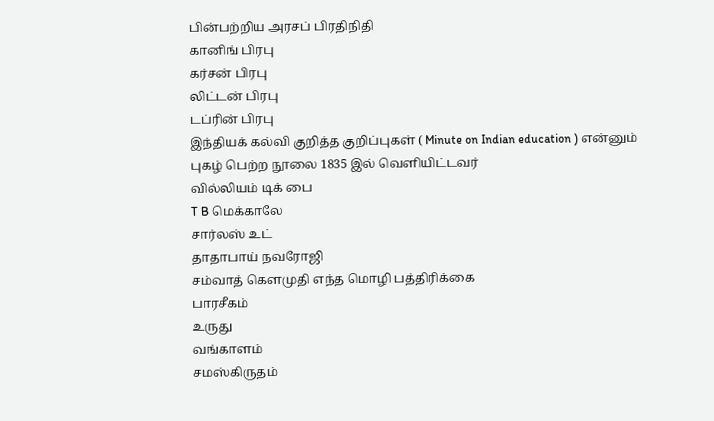பின்பற்றிய அரசப் பிரதிநிதி
கானிங் பிரபு
கர்சன் பிரபு
லிட்டன் பிரபு
டப்ரின் பிரபு
இந்தியக் கல்வி குறித்த குறிப்புகள் ( Minute on Indian education ) என்னும் புகழ் பெற்ற நூலை 1835 இல் வெளியிட்டவர்
வில்லியம் டிக் பை
T B மெக்காலே
சார்லஸ் உட்
தாதாபாய் நவரோஜி
சம்வாத் கௌமுதி எந்த மொழி பத்திரிக்கை
பாரசீகம்
உருது
வங்காளம்
சமஸ்கிருதம்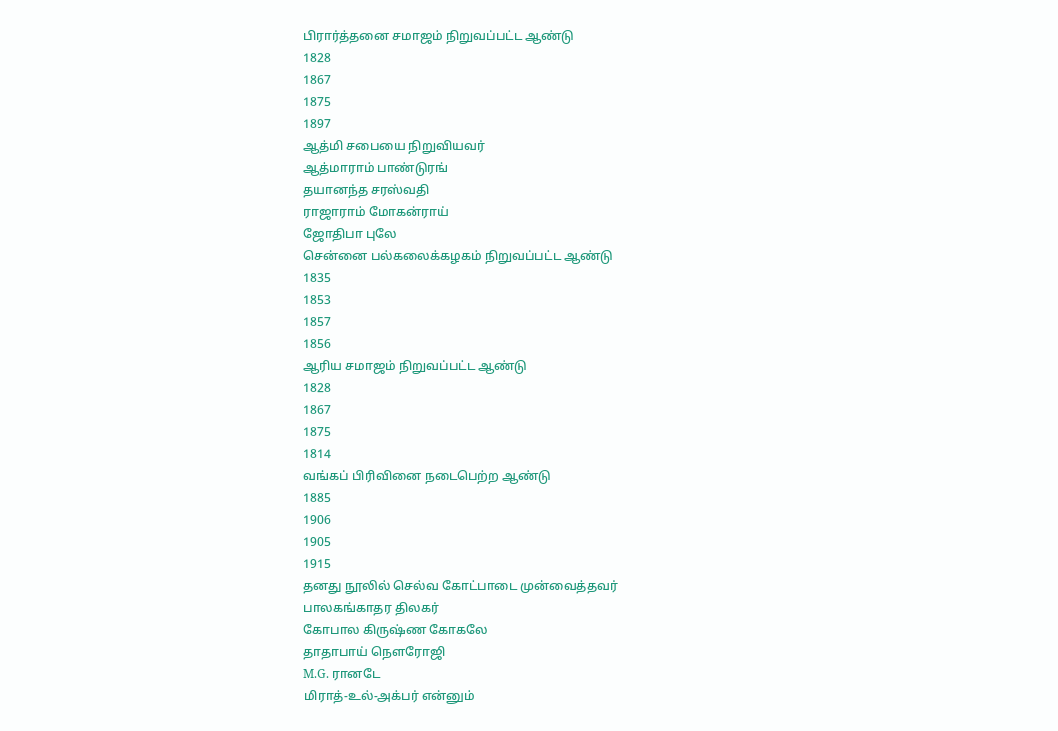பிரார்த்தனை சமாஜம் நிறுவப்பட்ட ஆண்டு
1828
1867
1875
1897
ஆத்மி சபையை நிறுவியவர்
ஆத்மாராம் பாண்டுரங்
தயானந்த சரஸ்வதி
ராஜாராம் மோகன்ராய்
ஜோதிபா புலே
சென்னை பல்கலைக்கழகம் நிறுவப்பட்ட ஆண்டு
1835
1853
1857
1856
ஆரிய சமாஜம் நிறுவப்பட்ட ஆண்டு
1828
1867
1875
1814
வங்கப் பிரிவினை நடைபெற்ற ஆண்டு
1885
1906
1905
1915
தனது நூலில் செல்வ கோட்பாடை முன்வைத்தவர்
பாலகங்காதர திலகர்
கோபால கிருஷ்ண கோகலே
தாதாபாய் நௌரோஜி
M.G. ரானடே
மிராத்-உல்-அக்பர் என்னும்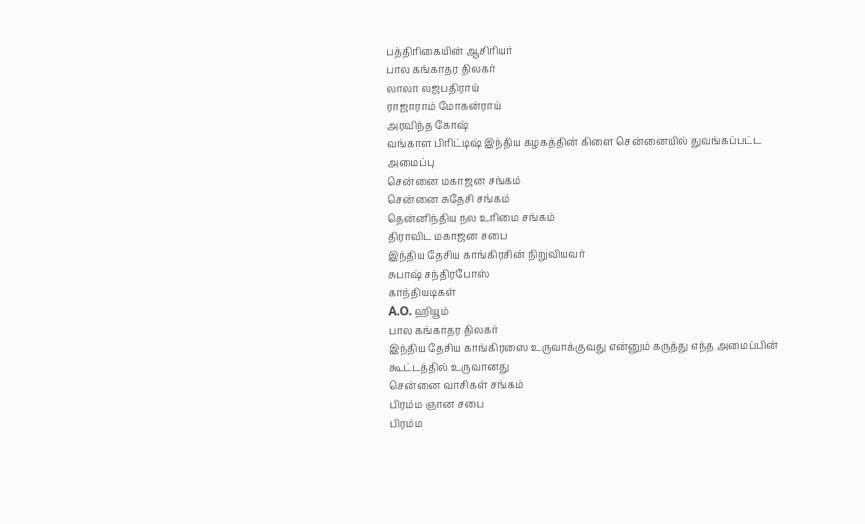பத்திரிகையின் ஆசிரியர்
பால கங்காதர திலகர்
லாலா லஜபதிராய்
ராஜாராம் மோகன்ராய்
அரவிந்த கோஷ்
வங்காள பிரிட்டிஷ் இந்திய கழகத்தின் கிளை சென்னையில் துவங்கப்பட்ட அமைப்பு
சென்னை மகாஜன சங்கம்
சென்னை சுதேசி சங்கம்
தென்னிந்திய நல உரிமை சங்கம்
திராவிட மகாஜன சபை
இந்திய தேசிய காங்கிரசின் நிறுவியவர்
சுபாஷ் சந்திரபோஸ்
காந்தியடிகள்
A.O. ஹியூம்
பால கங்காதர திலகர்
இந்திய தேசிய காங்கிரஸை உருவாக்குவது என்னும் கருத்து எந்த அமைப்பின் கூட்டத்தில் உருவானது
சென்னை வாசிகள் சங்கம்
பிரம்ம ஞான சபை
பிரம்ம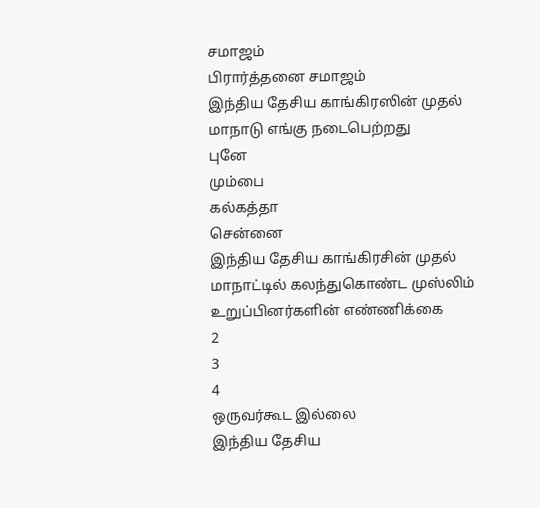சமாஜம்
பிரார்த்தனை சமாஜம்
இந்திய தேசிய காங்கிரஸின் முதல் மாநாடு எங்கு நடைபெற்றது
புனே
மும்பை
கல்கத்தா
சென்னை
இந்திய தேசிய காங்கிரசின் முதல் மாநாட்டில் கலந்துகொண்ட முஸ்லிம் உறுப்பினர்களின் எண்ணிக்கை
2
3
4
ஒருவர்கூட இல்லை
இந்திய தேசிய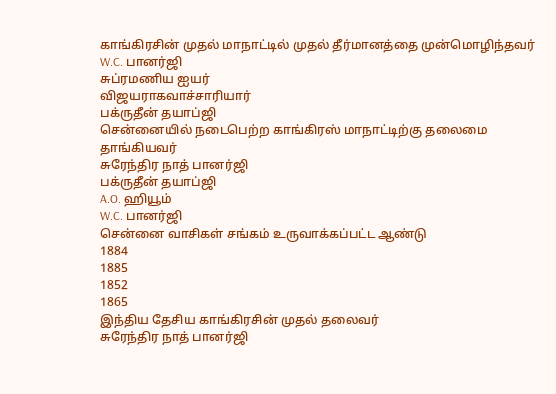காங்கிரசின் முதல் மாநாட்டில் முதல் தீர்மானத்தை முன்மொழிந்தவர்
W.C. பானர்ஜி
சுப்ரமணிய ஐயர்
விஜயராகவாச்சாரியார்
பக்ருதீன் தயாப்ஜி
சென்னையில் நடைபெற்ற காங்கிரஸ் மாநாட்டிற்கு தலைமை தாங்கியவர்
சுரேந்திர நாத் பானர்ஜி
பக்ருதீன் தயாப்ஜி
A.O. ஹியூம்
W.C. பானர்ஜி
சென்னை வாசிகள் சங்கம் உருவாக்கப்பட்ட ஆண்டு
1884
1885
1852
1865
இந்திய தேசிய காங்கிரசின் முதல் தலைவர்
சுரேந்திர நாத் பானர்ஜி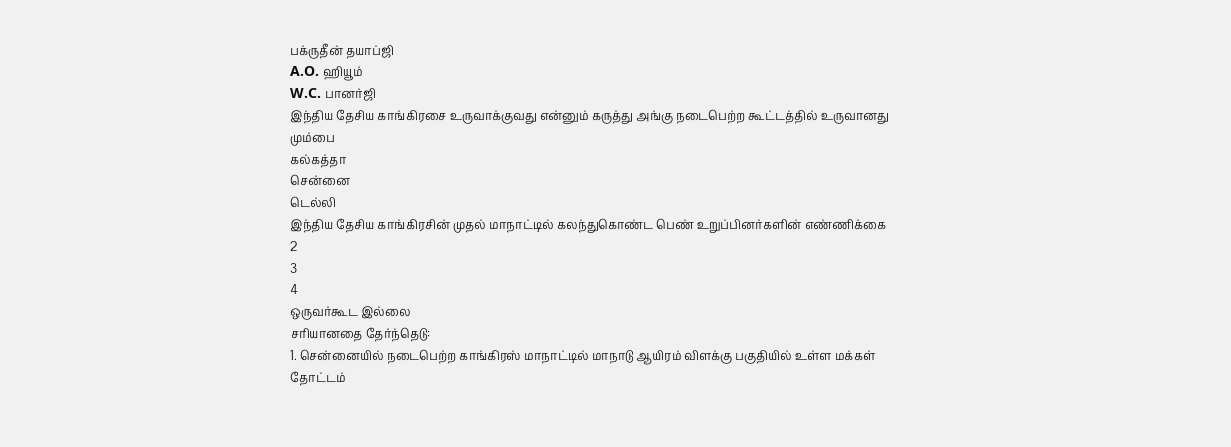பக்ருதீன் தயாப்ஜி
A.O. ஹியூம்
W.C. பானர்ஜி
இந்திய தேசிய காங்கிரசை உருவாக்குவது என்னும் கருத்து அங்கு நடைபெற்ற கூட்டத்தில் உருவானது
மும்பை
கல்கத்தா
சென்னை
டெல்லி
இந்திய தேசிய காங்கிரசின் முதல் மாநாட்டில் கலந்துகொண்ட பெண் உறுப்பினர்களின் எண்ணிக்கை
2
3
4
ஒருவர்கூட இல்லை
சரியானதை தேர்ந்தெடு:
1. சென்னையில் நடைபெற்ற காங்கிரஸ் மாநாட்டில் மாநாடு ஆயிரம் விளக்கு பகுதியில் உள்ள மக்கள் தோட்டம்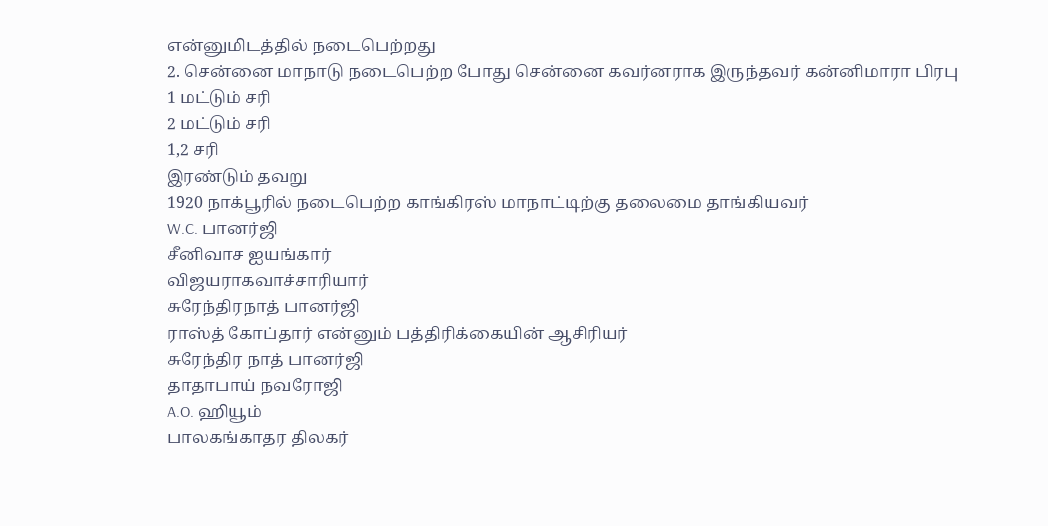என்னுமிடத்தில் நடைபெற்றது
2. சென்னை மாநாடு நடைபெற்ற போது சென்னை கவர்னராக இருந்தவர் கன்னிமாரா பிரபு
1 மட்டும் சரி
2 மட்டும் சரி
1,2 சரி
இரண்டும் தவறு
1920 நாக்பூரில் நடைபெற்ற காங்கிரஸ் மாநாட்டிற்கு தலைமை தாங்கியவர்
W.C. பானர்ஜி
சீனிவாச ஐயங்கார்
விஜயராகவாச்சாரியார்
சுரேந்திரநாத் பானர்ஜி
ராஸ்த் கோப்தார் என்னும் பத்திரிக்கையின் ஆசிரியர்
சுரேந்திர நாத் பானர்ஜி
தாதாபாய் நவரோஜி
A.O. ஹியூம்
பாலகங்காதர திலகர்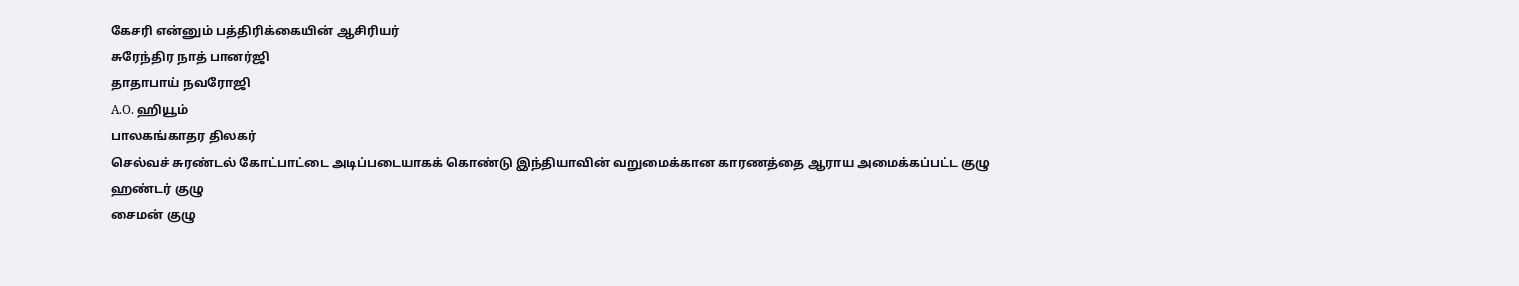கேசரி என்னும் பத்திரிக்கையின் ஆசிரியர்
சுரேந்திர நாத் பானர்ஜி
தாதாபாய் நவரோஜி
A.O. ஹியூம்
பாலகங்காதர திலகர்
செல்வச் சுரண்டல் கோட்பாட்டை அடிப்படையாகக் கொண்டு இந்தியாவின் வறுமைக்கான காரணத்தை ஆராய அமைக்கப்பட்ட குழு
ஹண்டர் குழு
சைமன் குழு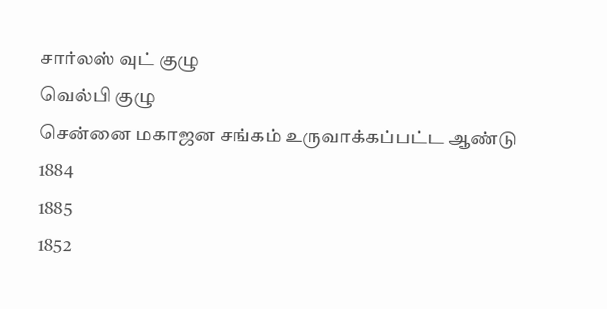சார்லஸ் வுட் குழு
வெல்பி குழு
சென்னை மகாஜன சங்கம் உருவாக்கப்பட்ட ஆண்டு
1884
1885
1852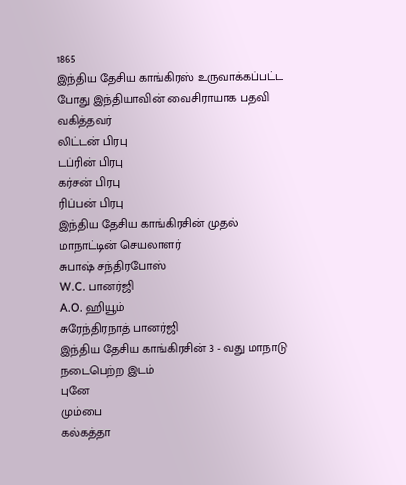1865
இந்திய தேசிய காங்கிரஸ் உருவாக்கப்பட்ட போது இந்தியாவின் வைசிராயாக பதவி வகித்தவர்
லிட்டன் பிரபு
டப்ரின் பிரபு
கர்சன் பிரபு
ரிப்பன் பிரபு
இந்திய தேசிய காங்கிரசின் முதல் மாநாட்டின் செயலாளர்
சுபாஷ் சந்திரபோஸ்
W.C. பானர்ஜி
A.O. ஹியூம்
சுரேந்திரநாத் பானர்ஜி
இந்திய தேசிய காங்கிரசின் 3 - வது மாநாடு நடைபெற்ற இடம்
புனே
மும்பை
கல்கத்தா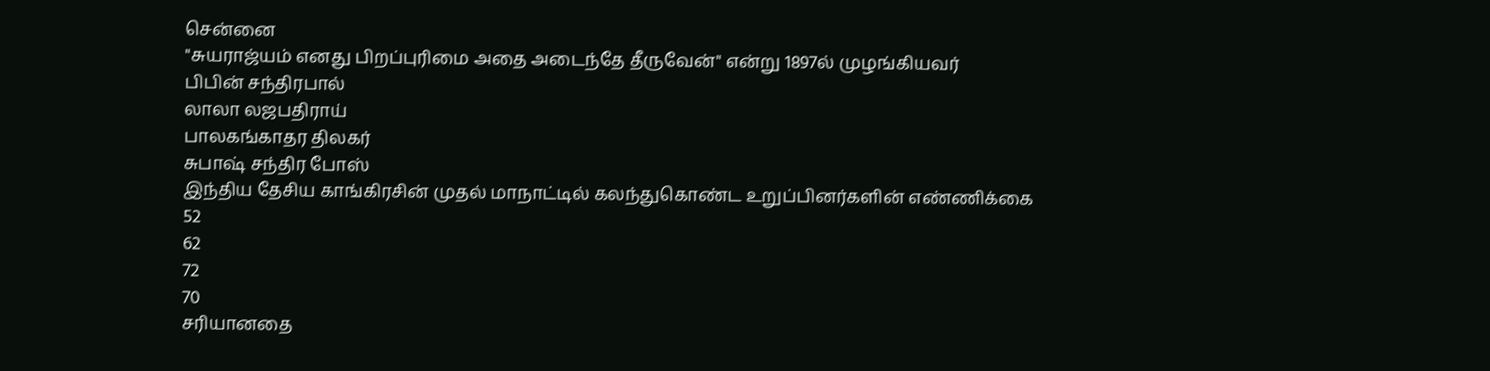சென்னை
"சுயராஜ்யம் எனது பிறப்புரிமை அதை அடைந்தே தீருவேன்" என்று 1897ல் முழங்கியவர்
பிபின் சந்திரபால்
லாலா லஜபதிராய்
பாலகங்காதர திலகர்
சுபாஷ் சந்திர போஸ்
இந்திய தேசிய காங்கிரசின் முதல் மாநாட்டில் கலந்துகொண்ட உறுப்பினர்களின் எண்ணிக்கை
52
62
72
70
சரியானதை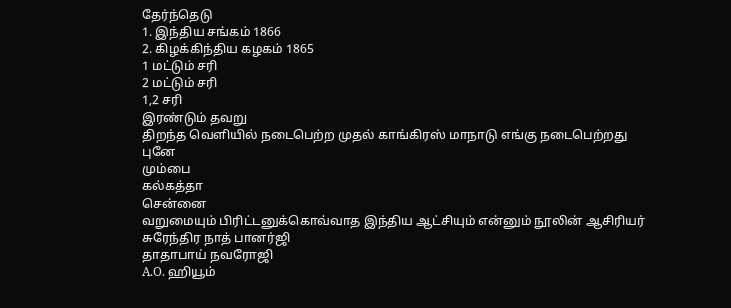தேர்ந்தெடு
1. இந்திய சங்கம் 1866
2. கிழக்கிந்திய கழகம் 1865
1 மட்டும் சரி
2 மட்டும் சரி
1,2 சரி
இரண்டும் தவறு
திறந்த வெளியில் நடைபெற்ற முதல் காங்கிரஸ் மாநாடு எங்கு நடைபெற்றது
புனே
மும்பை
கல்கத்தா
சென்னை
வறுமையும் பிரிட்டனுக்கொவ்வாத இந்திய ஆட்சியும் என்னும் நூலின் ஆசிரியர்
சுரேந்திர நாத் பானர்ஜி
தாதாபாய் நவரோஜி
A.O. ஹியூம்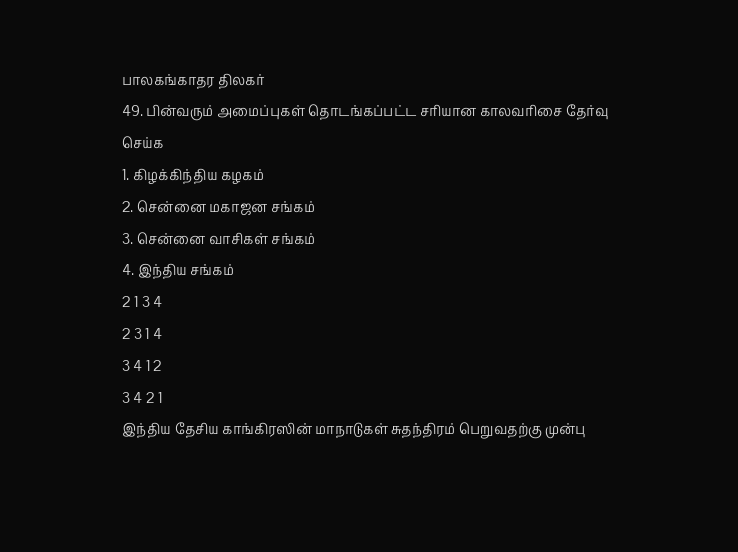பாலகங்காதர திலகர்
49. பின்வரும் அமைப்புகள் தொடங்கப்பட்ட சரியான காலவரிசை தேர்வு செய்க
1. கிழக்கிந்திய கழகம்
2. சென்னை மகாஜன சங்கம்
3. சென்னை வாசிகள் சங்கம்
4. இந்திய சங்கம்
2 1 3 4
2 3 1 4
3 4 1 2
3 4 2 1
இந்திய தேசிய காங்கிரஸின் மாநாடுகள் சுதந்திரம் பெறுவதற்கு முன்பு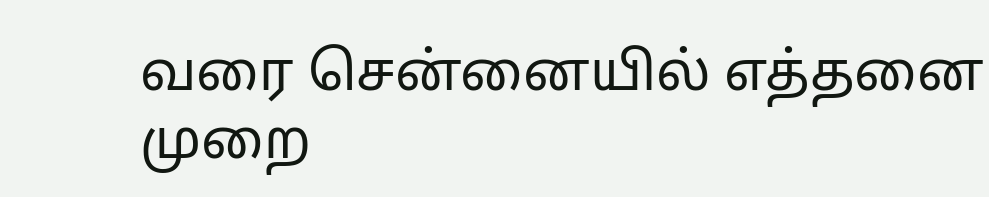வரை சென்னையில் எத்தனை முறை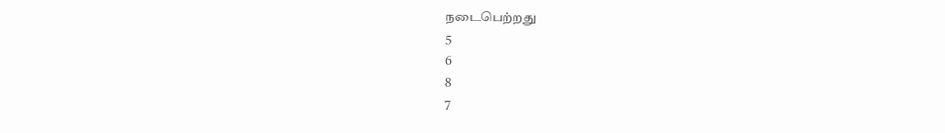நடைபெற்றது
5
6
8
7